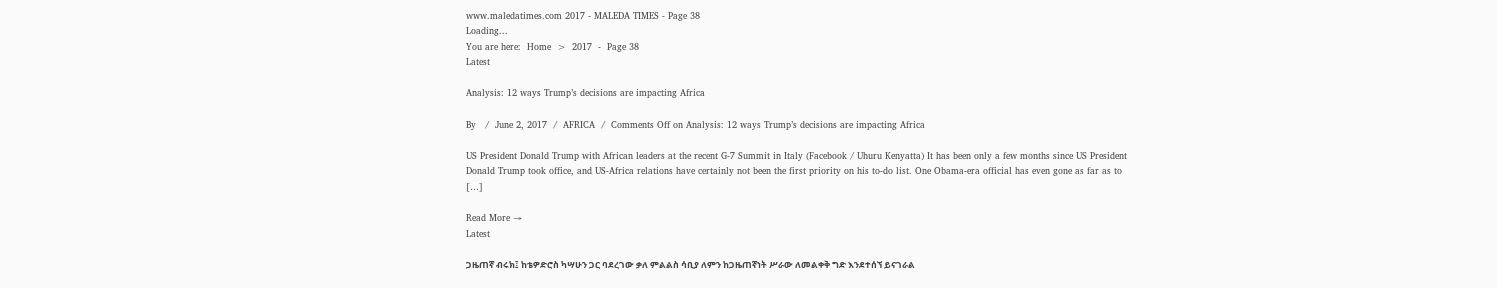www.maledatimes.com 2017 - MALEDA TIMES - Page 38
Loading...
You are here:  Home  >  2017  -  Page 38
Latest

Analysis: 12 ways Trump’s decisions are impacting Africa

By   /  June 2, 2017  /  AFRICA  /  Comments Off on Analysis: 12 ways Trump’s decisions are impacting Africa

US President Donald Trump with African leaders at the recent G-7 Summit in Italy (Facebook / Uhuru Kenyatta) It has been only a few months since US President Donald Trump took office, and US-Africa relations have certainly not been the first priority on his to-do list. One Obama-era official has even gone as far as to […]

Read More →
Latest

ጋዜጠኛ ብሩክ፤ ከቴዎድሮስ ካሣሁን ጋር ባደረገው ቃለ ምልልስ ሳቢያ ለምን ከጋዜጠኛነት ሥራው ለመልቀቅ ግድ እንደተሰኘ ይናገራል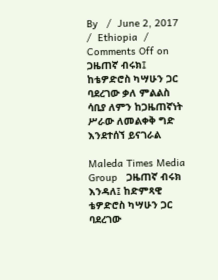By   /  June 2, 2017  /  Ethiopia  /  Comments Off on ጋዜጠኛ ብሩክ፤ ከቴዎድሮስ ካሣሁን ጋር ባደረገው ቃለ ምልልስ ሳቢያ ለምን ከጋዜጠኛነት ሥራው ለመልቀቅ ግድ እንደተሰኘ ይናገራል

Maleda Times Media Group   ጋዜጠኛ ብሩክ እንዳለ፤ ከድምጻዊ ቴዎድሮስ ካሣሁን ጋር ባደረገው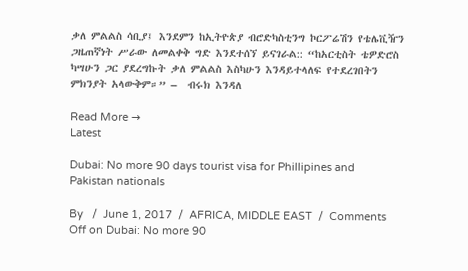ቃለ ምልልስ ሳቢያ፤ እንደምን ከኢትዮጵያ ብሮድካስቲንግ ኮርፖሬሽን የቴሌቪዥን ጋዜጠኛነት ሥራው ለመልቀቅ ግድ እንደተሰኘ ይናገራል:: “ከአርቲስት ቴዎድሮስ ካሣሁን ጋር ያደረግኩት ቃለ ምልልስ እስካሁን እንዳይተላለፍ የተደረገበትን ምክንያት አላውቅም።” –  ብሩክ እንዳለ

Read More →
Latest

Dubai: No more 90 days tourist visa for Phillipines and Pakistan nationals

By   /  June 1, 2017  /  AFRICA, MIDDLE EAST  /  Comments Off on Dubai: No more 90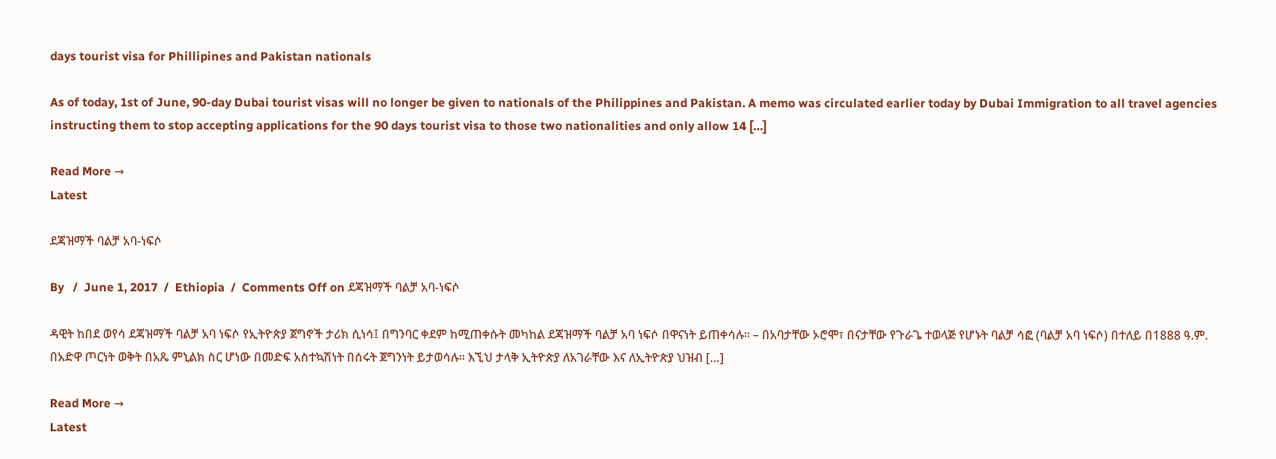days tourist visa for Phillipines and Pakistan nationals

As of today, 1st of June, 90-day Dubai tourist visas will no longer be given to nationals of the Philippines and Pakistan. A memo was circulated earlier today by Dubai Immigration to all travel agencies instructing them to stop accepting applications for the 90 days tourist visa to those two nationalities and only allow 14 […]

Read More →
Latest

ደጃዝማች ባልቻ አባ-ነፍሶ

By   /  June 1, 2017  /  Ethiopia  /  Comments Off on ደጃዝማች ባልቻ አባ-ነፍሶ

ዳዊት ከበደ ወየሳ ደጃዝማች ባልቻ አባ ነፍሶ የኢትዮጵያ ጀግኖች ታሪክ ሲነሳ፤ በግንባር ቀደም ከሚጠቀሱት መካከል ደጃዝማች ባልቻ አባ ነፍሶ በዋናነት ይጠቀሳሉ። – በአባታቸው ኦሮሞ፣ በናታቸው የጉራጌ ተወላጅ የሆኑት ባልቻ ሳፎ (ባልቻ አባ ነፍሶ) በተለይ በ1888 ዓ.ም. በአድዋ ጦርነት ወቅት በአጼ ምኒልክ ስር ሆነው በመድፍ አስተኳሽነት በሰሩት ጀግንነት ይታወሳሉ። እኚህ ታላቅ ኢትዮጵያ ለአገራቸው እና ለኢትዮጵያ ህዝብ […]

Read More →
Latest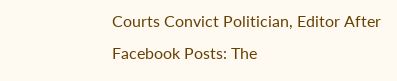Courts Convict Politician, Editor After Facebook Posts: The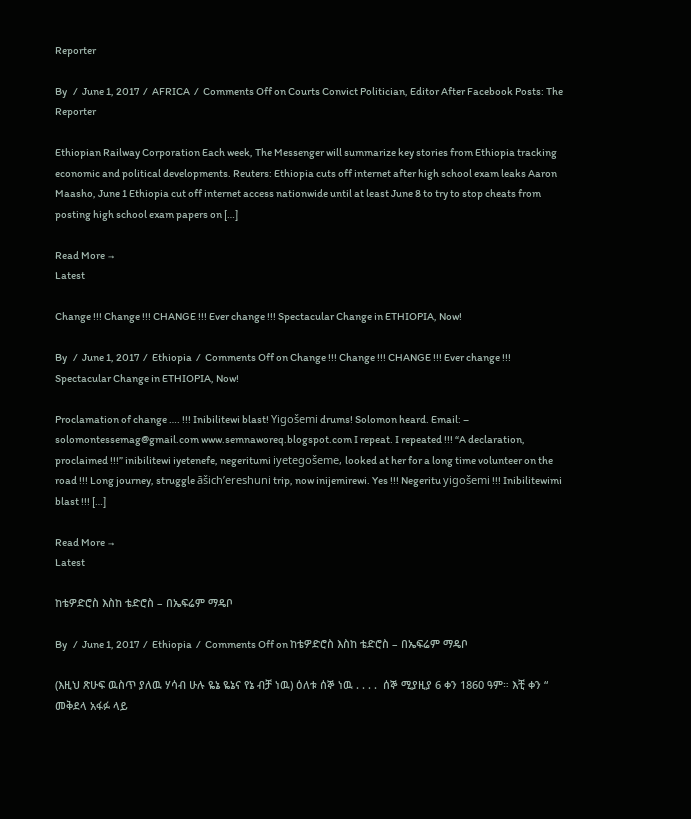Reporter

By   /  June 1, 2017  /  AFRICA  /  Comments Off on Courts Convict Politician, Editor After Facebook Posts: The Reporter

Ethiopian Railway Corporation Each week, The Messenger will summarize key stories from Ethiopia tracking economic and political developments. Reuters: Ethiopia cuts off internet after high school exam leaks Aaron Maasho, June 1 Ethiopia cut off internet access nationwide until at least June 8 to try to stop cheats from posting high school exam papers on […]

Read More →
Latest

Change !!! Change !!! CHANGE !!! Ever change !!! Spectacular Change in ETHIOPIA, Now!

By   /  June 1, 2017  /  Ethiopia  /  Comments Off on Change !!! Change !!! CHANGE !!! Ever change !!! Spectacular Change in ETHIOPIA, Now!

Proclamation of change …. !!! Inibilitewi blast! Yigošemi drums! Solomon heard. Email: – solomontessemag@gmail.com www.semnaworeq.blogspot.com I repeat. I repeated !!! “A declaration, proclaimed !!!” inibilitewi iyetenefe, negeritumi iyetegošeme, looked at her for a long time volunteer on the road !!! Long journey, struggle āšich’ereshuni trip, now inijemirewi. Yes !!! Negeritu yigošemi !!! Inibilitewimi blast !!! […]

Read More →
Latest

ከቴዎድሮስ እስከ ቴድሮስ – በኤፍሬም ማዴቦ

By   /  June 1, 2017  /  Ethiopia  /  Comments Off on ከቴዎድሮስ እስከ ቴድሮስ – በኤፍሬም ማዴቦ

(እዚህ ጽሁፍ ዉስጥ ያለዉ ሃሳብ ሁሉ ዬኔ ዬኔና የኔ ብቻ ነዉ) ዕለቱ ሰኞ ነዉ . . . .  ሰኞ ሚያዚያ 6 ቀን 1860 ዓም። እቺ ቀን “ መቅደላ አፋፉ ላይ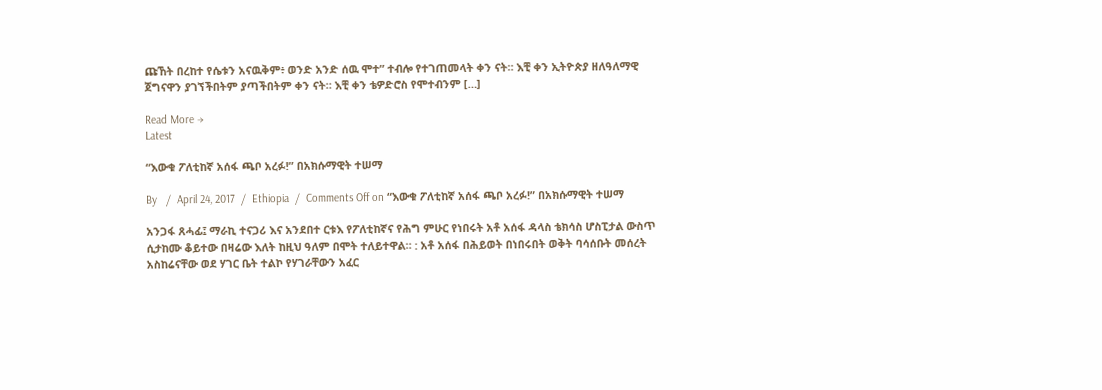ጩኸት በረከተ የሴቱን አናዉቅም፥ ወንድ አንድ ሰዉ ሞተ” ተብሎ የተገጠመላት ቀን ናት። እቺ ቀን ኢትዮጵያ ዘለዓለማዊ ጀግናዋን ያገኘችበትም ያጣችበትም ቀን ናት። እቺ ቀን ቴዎድሮስ የሞተብንም […]

Read More →
Latest

“እውቁ ፖለቲከኛ አሰፋ ጫቦ አረፉ!” በአክሱማዊት ተሠማ

By   /  April 24, 2017  /  Ethiopia  /  Comments Off on “እውቁ ፖለቲከኛ አሰፋ ጫቦ አረፉ!” በአክሱማዊት ተሠማ

አንጋፋ ጸሓፊ፤ ማራኪ ተናጋሪ እና አንደበተ ርቱእ የፖለቲከኛና የሕግ ምሁር የነበሩት አቶ አሰፋ ዳላስ ቴክሳስ ሆስፒታል ውስጥ ሲታከሙ ቆይተው በዛሬው እለት ከዚህ ዓለም በሞት ተለይተዋል። : አቶ አሰፋ በሕይወት በነበሩበት ወቅት ባሳሰቡት መሰረት አስከሬናቸው ወደ ሃገር ቤት ተልኮ የሃገራቸውን አፈር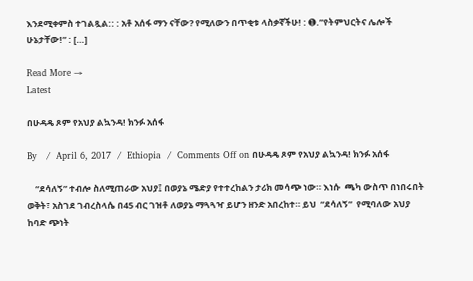እንደሚቀምስ ተገልጿል:: : አቶ አሰፋ ማን ናቸው? የሚለውን በጥቂቱ ላስቃኛችሁ! : ➊.”የትምህርትና ሌሎች ሁኔታቸው!” : […]

Read More →
Latest

በሁዳዴ ጾም የአህያ ልኳንዳ! ክንፉ አሰፋ

By   /  April 6, 2017  /  Ethiopia  /  Comments Off on በሁዳዴ ጾም የአህያ ልኳንዳ! ክንፉ አሰፋ

    “ደሳለኝ” ተብሎ ስለሚጠራው አህያ፤ በወያኔ ሜድያ የተተረከልን ታሪክ መሳጭ ነው። እነሱ  ጫካ ውስጥ በነበሩበት ወቅት፣ አስገደ ገብረስላሴ በ45 ብር ገዝቶ ለወያኔ ማጓጓዣ ይሆን ዘንድ አበረከተ። ይህ  “ደሳለኝ”  የሚባለው አህያ ከባድ ጭነት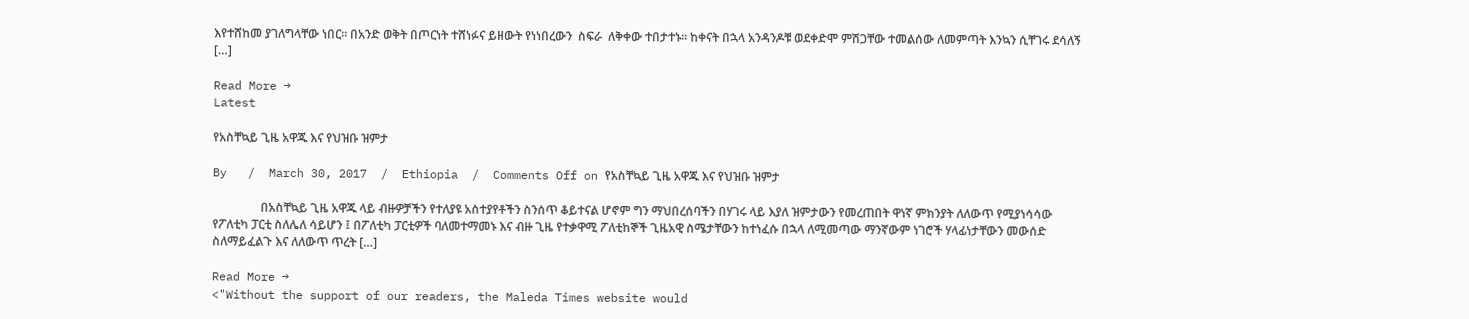እየተሸከመ ያገለግላቸው ነበር። በአንድ ወቅት በጦርነት ተሸነፉና ይዘውት የነነበረውን  ስፍራ  ለቅቀው ተበታተኑ። ከቀናት በኋላ አንዳንዶቹ ወደቀድሞ ምሽጋቸው ተመልሰው ለመምጣት እንኳን ሲቸገሩ ደሳለኝ […]

Read More →
Latest

የአስቸኳይ ጊዜ አዋጁ እና የህዝቡ ዝምታ

By   /  March 30, 2017  /  Ethiopia  /  Comments Off on የአስቸኳይ ጊዜ አዋጁ እና የህዝቡ ዝምታ

                በአስቸኳይ ጊዜ አዋጁ ላይ ብዙዎቻችን የተለያዩ አስተያየቶችን ስንሰጥ ቆይተናል ሆኖም ግን ማህበረሰባችን በሃገሩ ላይ እያለ ዝምታውን የመረጠበት ዋነኛ ምክንያት ለለውጥ የሚያነሳሳው የፖለቲካ ፓርቲ ስለሌለ ሳይሆን ፤ በፖለቲካ ፓርቲዎች ባለመተማመኑ እና ብዙ ጊዜ የተቃዋሚ ፖለቲከኞች ጊዜአዊ ስሜታቸውን ከተነፈሱ በኋላ ለሚመጣው ማንኛውም ነገሮች ሃላፊነታቸውን መውሰድ ስለማይፈልጉ እና ለለውጥ ጥረት […]

Read More →
<"Without the support of our readers, the Maleda Times website would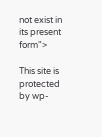not exist in its present form">

This site is protected by wp-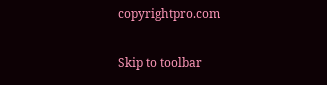copyrightpro.com

Skip to toolbar